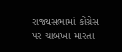રાજ્યસભામાં કોંગ્રેસ પર ચાબખા મારતા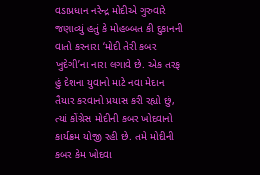વડાપ્રધાન નરેન્દ્ર મોદીએ ગુરુવારે જણાવ્યું હતું કે મોહબ્બત કી દુકાનની વાતો કરનારા ‘મોદી તેરી કબર ખુદેગી’ના નારા લગાવે છે. એક તરફ હું દેશના યુવાનો માટે નવા મેદાન તૈયાર કરવાનો પ્રયાસ કરી રહ્યો છું, ત્યાં કોંગ્રેસ મોદીની કબર ખોદવાનો કાર્યક્રમ યોજી રહી છે. તમે મોદીની કબર કેમ ખોદવા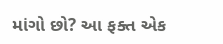માંગો છો? આ ફક્ત એક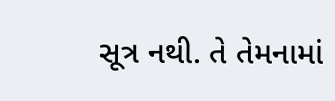સૂત્ર નથી. તે તેમનામાં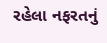રહેલા નફરતનું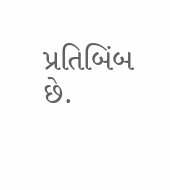પ્રતિબિંબ છે.